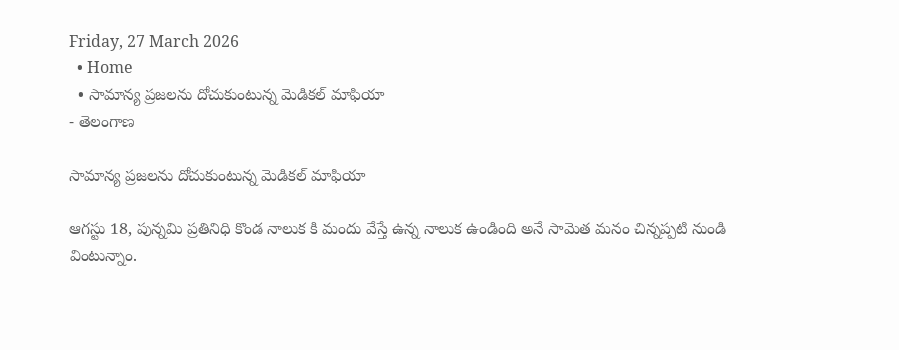Friday, 27 March 2026
  • Home
  • సామాన్య ప్రజలను దోచుకుంటున్న మెడికల్ మాఫియా
- తెలంగాణ

సామాన్య ప్రజలను దోచుకుంటున్న మెడికల్ మాఫియా

ఆగస్టు 18, పున్నమి ప్రతినిధి కొండ నాలుక కి మందు వేస్తే ఉన్న నాలుక ఉండింది అనే సామెత మనం చిన్నప్పటి నుండి వింటున్నాం.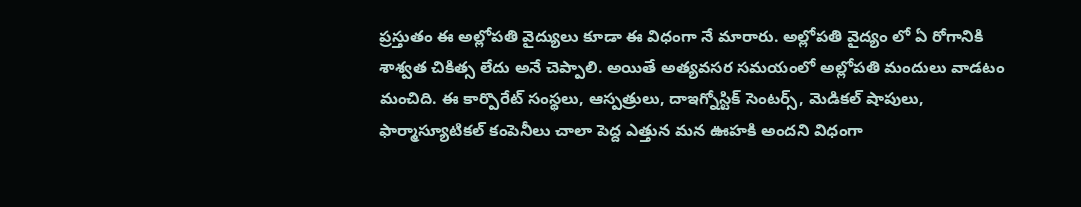ప్రస్తుతం ఈ అల్లోపతి వైద్యులు కూడా ఈ విధంగా నే మారారు. అల్లోపతి వైద్యం లో ఏ రోగానికి శాశ్వత చికిత్స లేదు అనే చెప్పాలి. అయితే అత్యవసర సమయంలో అల్లోపతి మందులు వాడటం మంచిది. ఈ కార్పొరేట్ సంస్థలు, ఆస్పత్రులు, దాఇగ్నోస్టిక్ సెంటర్స్, మెడికల్ షాపులు, ఫార్మాస్యూటికల్ కంపెనీలు చాలా పెద్ద ఎత్తున మన ఊహకి అందని విధంగా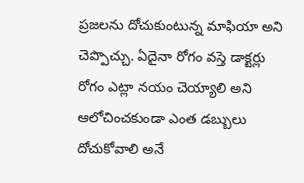ప్రజలను దోచుకుంటున్న మాఫియా అని చెప్పొచ్చు. ఏదైనా రోగం వస్తె డాక్టర్లు రోగం ఎట్లా నయం చెయ్యాలి అని ఆలోచించకుండా ఎంత డబ్బులు దోచుకోవాలి అనే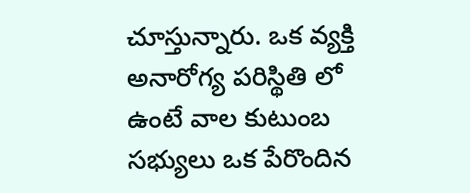చూస్తున్నారు. ఒక వ్యక్తి అనారోగ్య పరిస్థితి లో ఉంటే వాల కుటుంబ సభ్యులు ఒక పేరొందిన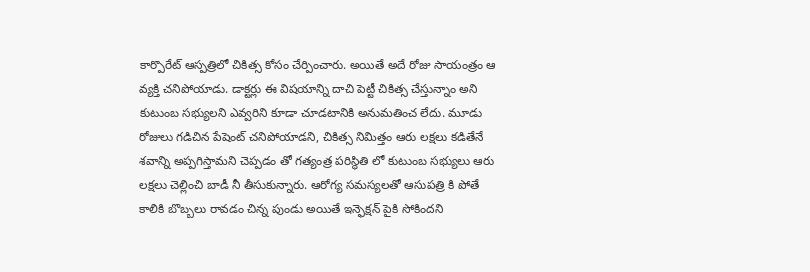కార్పొరేట్ ఆస్పత్రిలో చికిత్స కోసం చేర్పించారు. అయితే అదే రోజు సాయంత్రం ఆ వ్యక్తి చనిపోయాడు. డాక్టర్లు ఈ విషయాన్ని దాచి పెట్టీ చికిత్స చేస్తున్నాం అని కుటుంబ సభ్యులని ఎవ్వరిని కూడా చూడటానికి అనుమతించ లేదు. మూడు రోజులు గడిచిన పేషెంట్ చనిపోయాడని, చికిత్స నిమిత్తం ఆరు లక్షలు కడితేనే శవాన్ని అప్పగిస్తామని చెప్పడం తో గత్యంత్ర పరిస్థితి లో కుటుంబ సభ్యులు ఆరు లక్షలు చెల్లించి బాడీ నీ తీసుకున్నారు. ఆరోగ్య సమస్యలతో ఆసుపత్రి కి పోతే కాలికి బొబ్బలు రావడం చిన్న పుండు అయితే ఇన్ఫెక్షన్ పైకి సోకిందని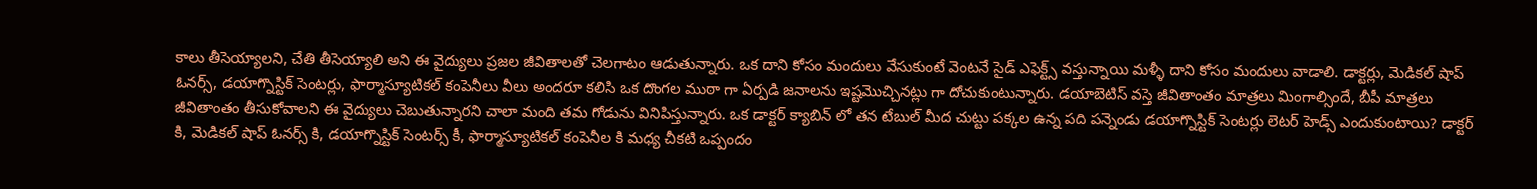కాలు తీసెయ్యాలని, చేతి తీసెయ్యాలి అని ఈ వైద్యులు ప్రజల జీవితాలతో చెలగాటం ఆడుతున్నారు. ఒక దాని కోసం మందులు వేసుకుంటే వెంటనే సైడ్ ఎఫెక్ట్స్ వస్తున్నాయి మళ్ళీ దాని కోసం మందులు వాడాలి. డాక్టర్లు, మెడికల్ షాప్ ఓనర్స్, డయాగ్నొస్టిక్ సెంటర్లు, ఫార్మాస్యూటికల్ కంపెనీలు వీలు అందరూ కలిసి ఒక దొంగల ముఠా గా ఏర్పడి జనాలను ఇష్టమొచ్చినట్లు గా దోచుకుంటున్నారు. డయాబెటిస్ వస్తె జీవితాంతం మాత్రలు మింగాల్సిందే, బీపీ మాత్రలు జీవితాంతం తీసుకోవాలని ఈ వైద్యులు చెబుతున్నారని చాలా మంది తమ గోడును వినిపిస్తున్నారు. ఒక డాక్టర్ క్యాబిన్ లో తన టేబుల్ మీద చుట్టు పక్కల ఉన్న పది పన్నెండు డయాగ్నొస్టిక్ సెంటర్లు లెటర్ హెడ్స్ ఎందుకుంటాయి? డాక్టర్ కి, మెడికల్ షాప్ ఓనర్స్ కి, డయాగ్నొస్టిక్ సెంటర్స్ కీ, ఫార్మాస్యూటికల్ కంపెనీల కి మధ్య చీకటి ఒప్పందం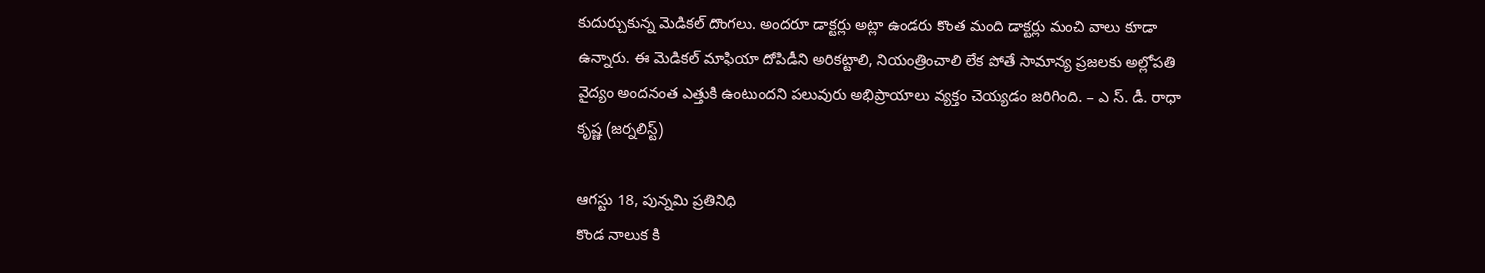కుదుర్చుకున్న మెడికల్ దొంగలు. అందరూ డాక్టర్లు అట్లా ఉండరు కొంత మంది డాక్టర్లు మంచి వాలు కూడా ఉన్నారు. ఈ మెడికల్ మాఫియా దోపిడీని అరికట్టాలి, నియంత్రించాలి లేక పోతే సామాన్య ప్రజలకు అల్లోపతి వైద్యం అందనంత ఎత్తుకి ఉంటుందని పలువురు అభిప్రాయాలు వ్యక్తం చెయ్యడం జరిగింది. – ఎ స్. డీ. రాధా కృష్ణ (జర్నలిస్ట్)

ఆగస్టు 18, పున్నమి ప్రతినిధి
కొండ నాలుక కి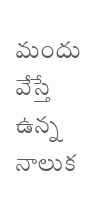మందు వేస్తే ఉన్న నాలుక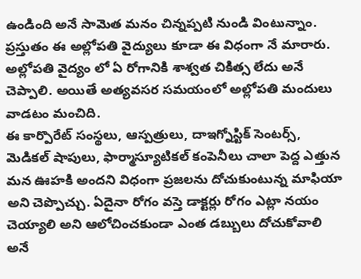ఉండింది అనే సామెత మనం చిన్నప్పటి నుండి వింటున్నాం.
ప్రస్తుతం ఈ అల్లోపతి వైద్యులు కూడా ఈ విధంగా నే మారారు.
అల్లోపతి వైద్యం లో ఏ రోగానికి శాశ్వత చికిత్స లేదు అనే చెప్పాలి. అయితే అత్యవసర సమయంలో అల్లోపతి మందులు వాడటం మంచిది.
ఈ కార్పొరేట్ సంస్థలు, ఆస్పత్రులు, దాఇగ్నోస్టిక్ సెంటర్స్, మెడికల్ షాపులు, ఫార్మాస్యూటికల్ కంపెనీలు చాలా పెద్ద ఎత్తున మన ఊహకి అందని విధంగా ప్రజలను దోచుకుంటున్న మాఫియా అని చెప్పొచ్చు. ఏదైనా రోగం వస్తె డాక్టర్లు రోగం ఎట్లా నయం చెయ్యాలి అని ఆలోచించకుండా ఎంత డబ్బులు దోచుకోవాలి అనే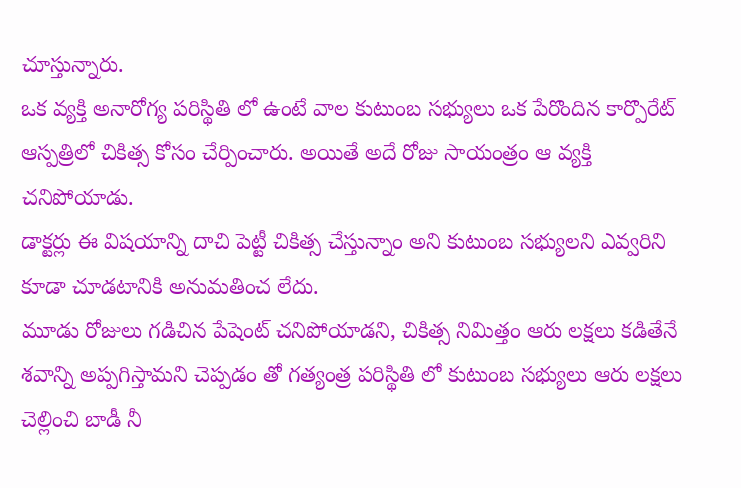చూస్తున్నారు.
ఒక వ్యక్తి అనారోగ్య పరిస్థితి లో ఉంటే వాల కుటుంబ సభ్యులు ఒక పేరొందిన కార్పొరేట్ ఆస్పత్రిలో చికిత్స కోసం చేర్పించారు. అయితే అదే రోజు సాయంత్రం ఆ వ్యక్తి చనిపోయాడు.
డాక్టర్లు ఈ విషయాన్ని దాచి పెట్టీ చికిత్స చేస్తున్నాం అని కుటుంబ సభ్యులని ఎవ్వరిని కూడా చూడటానికి అనుమతించ లేదు.
మూడు రోజులు గడిచిన పేషెంట్ చనిపోయాడని, చికిత్స నిమిత్తం ఆరు లక్షలు కడితేనే శవాన్ని అప్పగిస్తామని చెప్పడం తో గత్యంత్ర పరిస్థితి లో కుటుంబ సభ్యులు ఆరు లక్షలు చెల్లించి బాడీ నీ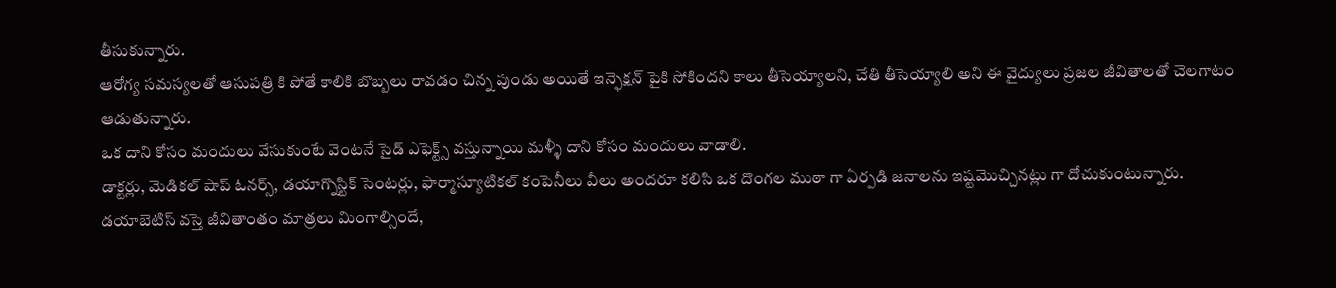తీసుకున్నారు.
ఆరోగ్య సమస్యలతో ఆసుపత్రి కి పోతే కాలికి బొబ్బలు రావడం చిన్న పుండు అయితే ఇన్ఫెక్షన్ పైకి సోకిందని కాలు తీసెయ్యాలని, చేతి తీసెయ్యాలి అని ఈ వైద్యులు ప్రజల జీవితాలతో చెలగాటం ఆడుతున్నారు.
ఒక దాని కోసం మందులు వేసుకుంటే వెంటనే సైడ్ ఎఫెక్ట్స్ వస్తున్నాయి మళ్ళీ దాని కోసం మందులు వాడాలి.
డాక్టర్లు, మెడికల్ షాప్ ఓనర్స్, డయాగ్నొస్టిక్ సెంటర్లు, ఫార్మాస్యూటికల్ కంపెనీలు వీలు అందరూ కలిసి ఒక దొంగల ముఠా గా ఏర్పడి జనాలను ఇష్టమొచ్చినట్లు గా దోచుకుంటున్నారు.
డయాబెటిస్ వస్తె జీవితాంతం మాత్రలు మింగాల్సిందే,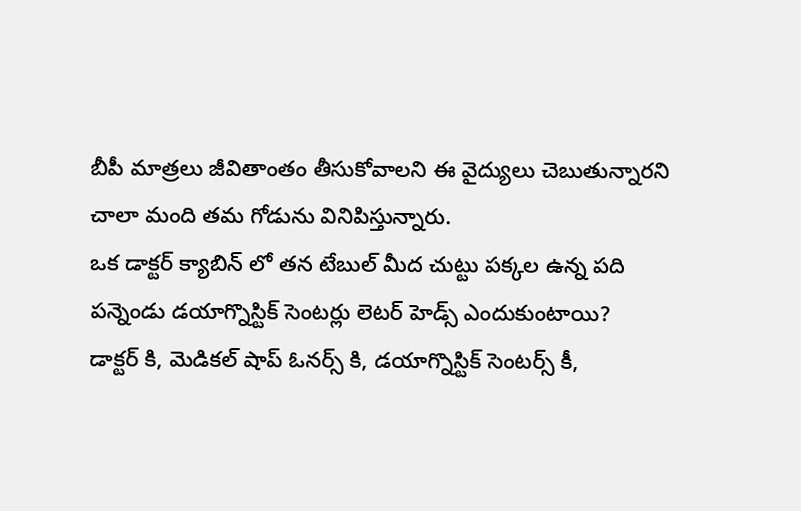బీపీ మాత్రలు జీవితాంతం తీసుకోవాలని ఈ వైద్యులు చెబుతున్నారని చాలా మంది తమ గోడును వినిపిస్తున్నారు.
ఒక డాక్టర్ క్యాబిన్ లో తన టేబుల్ మీద చుట్టు పక్కల ఉన్న పది పన్నెండు డయాగ్నొస్టిక్ సెంటర్లు లెటర్ హెడ్స్ ఎందుకుంటాయి?
డాక్టర్ కి, మెడికల్ షాప్ ఓనర్స్ కి, డయాగ్నొస్టిక్ సెంటర్స్ కీ,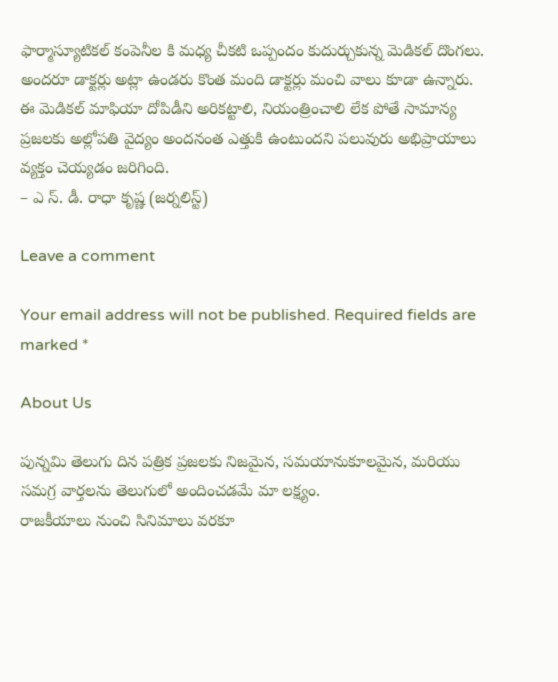ఫార్మాస్యూటికల్ కంపెనీల కి మధ్య చీకటి ఒప్పందం కుదుర్చుకున్న మెడికల్ దొంగలు.
అందరూ డాక్టర్లు అట్లా ఉండరు కొంత మంది డాక్టర్లు మంచి వాలు కూడా ఉన్నారు.
ఈ మెడికల్ మాఫియా దోపిడీని అరికట్టాలి, నియంత్రించాలి లేక పోతే సామాన్య ప్రజలకు అల్లోపతి వైద్యం అందనంత ఎత్తుకి ఉంటుందని పలువురు అభిప్రాయాలు వ్యక్తం చెయ్యడం జరిగింది.
– ఎ స్. డీ. రాధా కృష్ణ (జర్నలిస్ట్)

Leave a comment

Your email address will not be published. Required fields are marked *

About Us

పున్నమి తెలుగు దిన పత్రిక ప్రజలకు నిజమైన, సమయానుకూలమైన, మరియు సమగ్ర వార్తలను తెలుగులో అందించడమే మా లక్ష్యం.
రాజకీయాలు నుంచి సినిమాలు వరకూ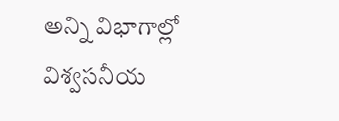అన్ని విభాగాల్లో విశ్వసనీయ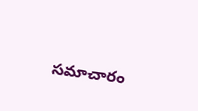సమాచారం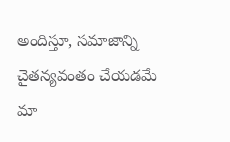అందిస్తూ, సమాజాన్ని చైతన్యవంతం చేయడమే మా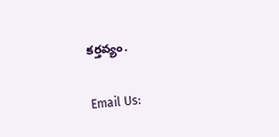కర్తవ్యం.

Email Us: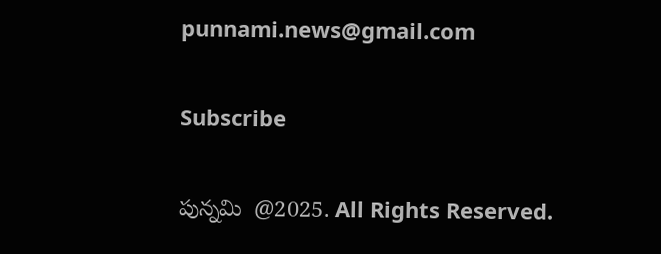punnami.news@gmail.com

Subscribe

పున్నమి  @2025. All Rights Reserved.